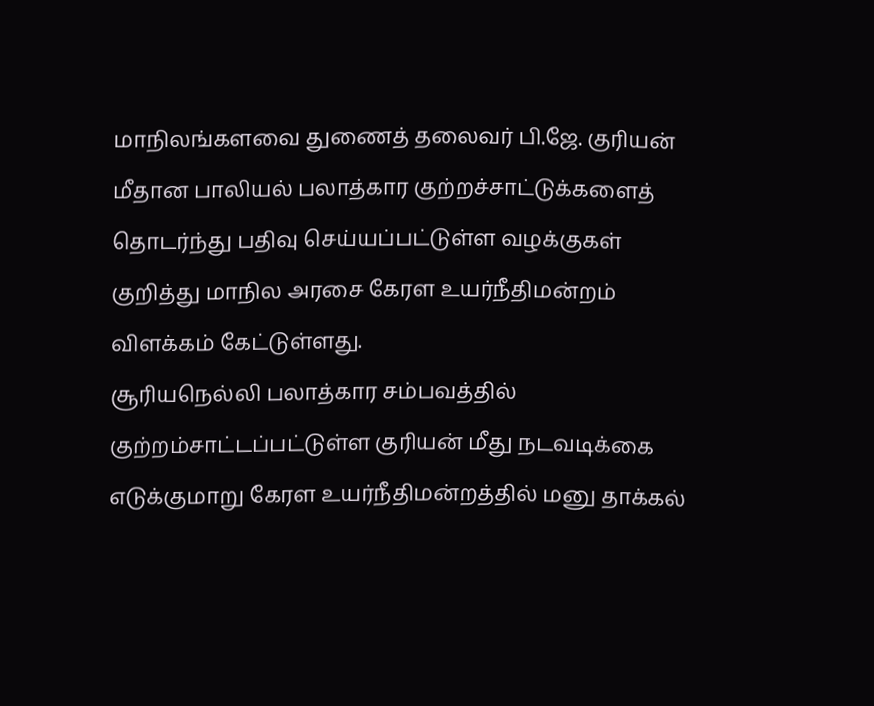மாநிலங்களவை துணைத் தலைவர் பி.ஜே. குரியன் மீதான பாலியல் பலாத்கார குற்றச்சாட்டுக்களைத் தொடர்ந்து பதிவு செய்யப்பட்டுள்ள வழக்குகள் குறித்து மாநில அரசை கேரள உயர்நீதிமன்றம் விளக்கம் கேட்டுள்ளது.
சூரியநெல்லி பலாத்கார சம்பவத்தில் குற்றம்சாட்டப்பட்டுள்ள குரியன் மீது நடவடிக்கை எடுக்குமாறு கேரள உயர்நீதிமன்றத்தில் மனு தாக்கல்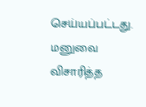செய்யப்பட்டது.
மனுவை விசாரித்த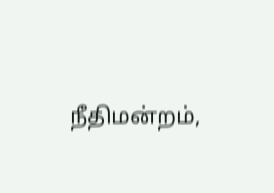நீதிமன்றம்,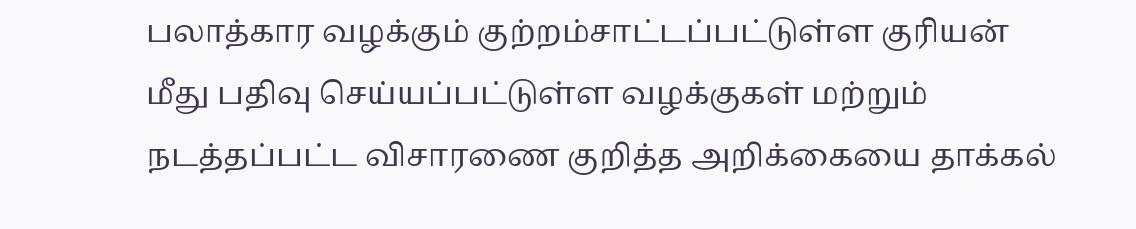பலாத்கார வழக்கும் குற்றம்சாட்டப்பட்டுள்ள குரியன் மீது பதிவு செய்யப்பட்டுள்ள வழக்குகள் மற்றும் நடத்தப்பட்ட விசாரணை குறித்த அறிக்கையை தாக்கல்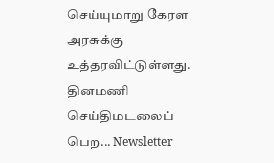செய்யுமாறு கேரள அரசுக்கு உத்தரவிட்டுள்ளது.
தினமணி செய்திமடலைப் பெற... Newsletter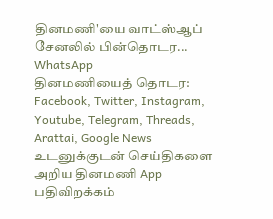தினமணி'யை வாட்ஸ்ஆப் சேனலில் பின்தொடர... WhatsApp
தினமணியைத் தொடர: Facebook, Twitter, Instagram, Youtube, Telegram, Threads, Arattai, Google News
உடனுக்குடன் செய்திகளை அறிய தினமணி App பதிவிறக்கம்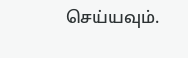செய்யவும்.